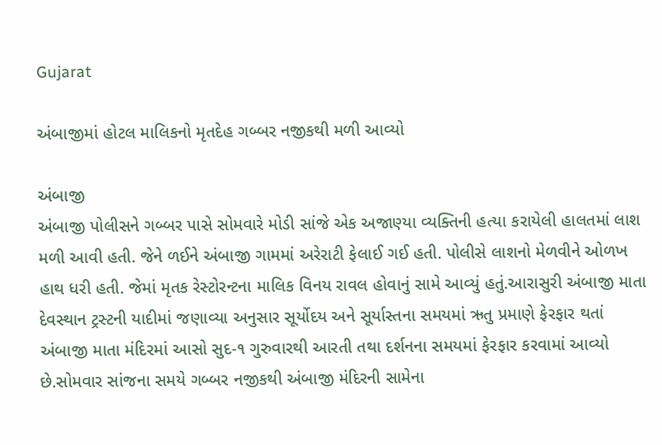Gujarat

અંબાજીમાં હોટલ માલિકનો મૃતદેહ ગબ્બર નજીકથી મળી આવ્યો

અંબાજી
અંબાજી પોલીસને ગબ્બર પાસે સોમવારે મોડી સાંજે એક અજાણ્યા વ્યક્તિની હત્યા કરાયેલી હાલતમાં લાશ મળી આવી હતી. જેને ળઈને અંબાજી ગામમાં અરેરાટી ફેલાઈ ગઈ હતી. પોલીસે લાશનો મેળવીને ઓળખ હાથ ધરી હતી. જેમાં મૃતક રેસ્ટોરન્ટના માલિક વિનય રાવલ હોવાનું સામે આવ્યું હતું.આરાસુરી અંબાજી માતા દેવસ્થાન ટ્રસ્ટની યાદીમાં જણાવ્યા અનુસાર સૂર્યોદય અને સૂર્યાસ્તના સમયમાં ઋતુ પ્રમાણે ફેરફાર થતાં અંબાજી માતા મંદિરમાં આસો સુદ-૧ ગુરુવારથી આરતી તથા દર્શનના સમયમાં ફેરફાર કરવામાં આવ્યો છે.સોમવાર સાંજના સમયે ગબ્બર નજીકથી અંબાજી મંદિરની સામેના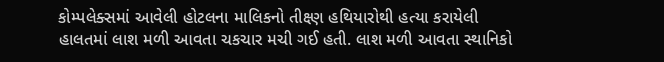કોમ્પલેક્સમાં આવેલી હોટલના માલિકનો તીક્ષ્ણ હથિયારોથી હત્યા કરાયેલી હાલતમાં લાશ મળી આવતા ચકચાર મચી ગઈ હતી. લાશ મળી આવતા સ્થાનિકો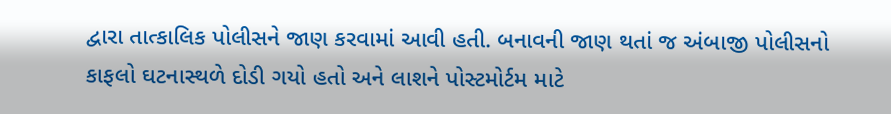દ્વારા તાત્કાલિક પોલીસને જાણ કરવામાં આવી હતી. બનાવની જાણ થતાં જ અંબાજી પોલીસનો કાફલો ઘટનાસ્થળે દોડી ગયો હતો અને લાશને પોસ્ટમોર્ટમ માટે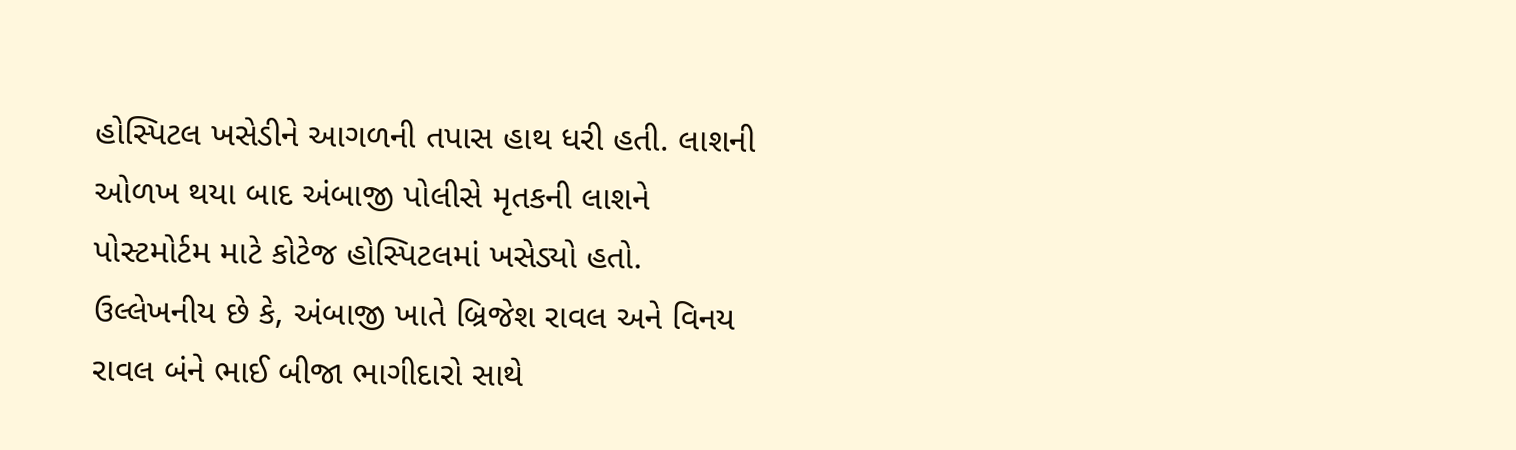હોસ્પિટલ ખસેડીને આગળની તપાસ હાથ ધરી હતી. લાશની ઓળખ થયા બાદ અંબાજી પોલીસે મૃતકની લાશને પોસ્ટમોર્ટમ માટે કોટેજ હોસ્પિટલમાં ખસેડ્યો હતો. ઉલ્લેખનીય છે કે, અંબાજી ખાતે બ્રિજેશ રાવલ અને વિનય રાવલ બંને ભાઈ બીજા ભાગીદારો સાથે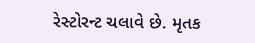રેસ્ટોરન્ટ ચલાવે છે. મૃતક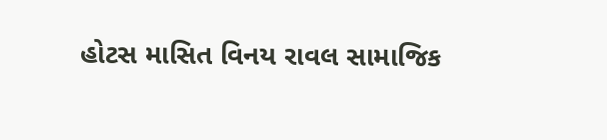હોટસ માસિત વિનય રાવલ સામાજિક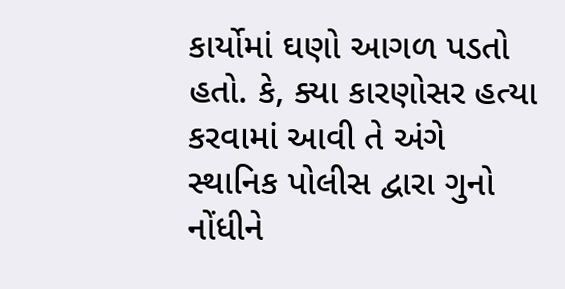કાર્યોમાં ઘણો આગળ પડતો હતો. કે, ક્યા કારણોસર હત્યા કરવામાં આવી તે અંગે સ્થાનિક પોલીસ દ્વારા ગુનો નોંધીને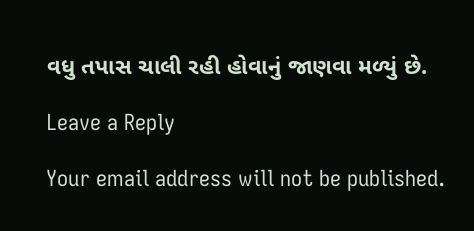વધુ તપાસ ચાલી રહી હોવાનું જાણવા મળ્યું છે.

Leave a Reply

Your email address will not be published.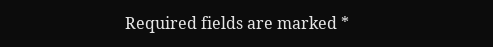Required fields are marked *